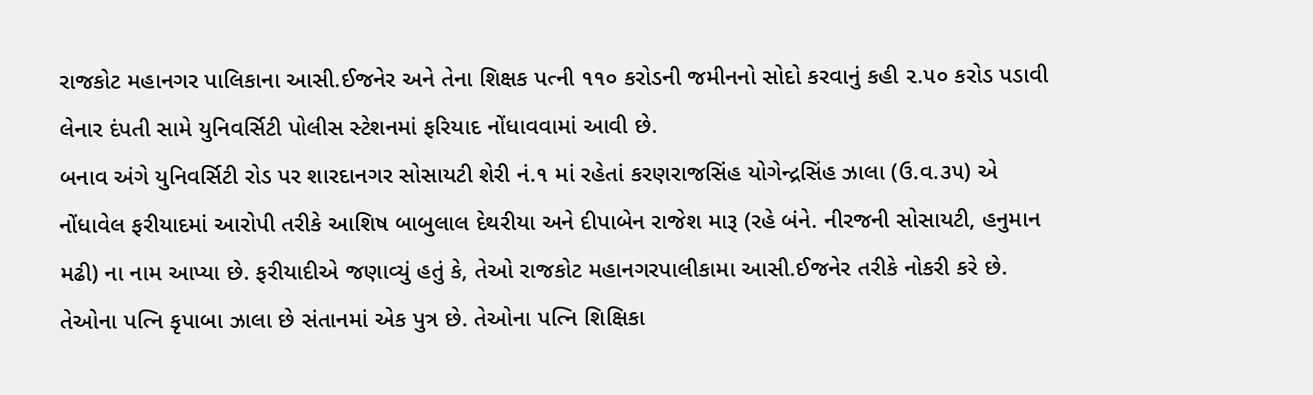રાજકોટ મહાનગર પાલિકાના આસી.ઈજનેર અને તેના શિક્ષક પત્ની ૧૧૦ કરોડની જમીનનો સોદો કરવાનું કહી ૨.૫૦ કરોડ પડાવી લેનાર દંપતી સામે યુનિવર્સિટી પોલીસ સ્ટેશનમાં ફરિયાદ નોંધાવવામાં આવી છે.
બનાવ અંગે યુનિવર્સિટી રોડ પર શારદાનગર સોસાયટી શેરી નં.૧ માં રહેતાં કરણરાજસિંહ યોગેન્દ્રસિંહ ઝાલા (ઉ.વ.૩૫) એ નોંધાવેલ ફરીયાદમાં આરોપી તરીકે આશિષ બાબુલાલ દેથરીયા અને દીપાબેન રાજેશ મારૂ (રહે બંને. નીરજની સોસાયટી, હનુમાન મઢી) ના નામ આપ્યા છે. ફરીયાદીએ જણાવ્યું હતું કે, તેઓ રાજકોટ મહાનગરપાલીકામા આસી.ઈજનેર તરીકે નોકરી કરે છે. તેઓના પત્નિ કૃપાબા ઝાલા છે સંતાનમાં એક પુત્ર છે. તેઓના પત્નિ શિક્ષિકા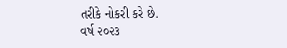તરીકે નોકરી કરે છે.
વર્ષ ૨૦૨૩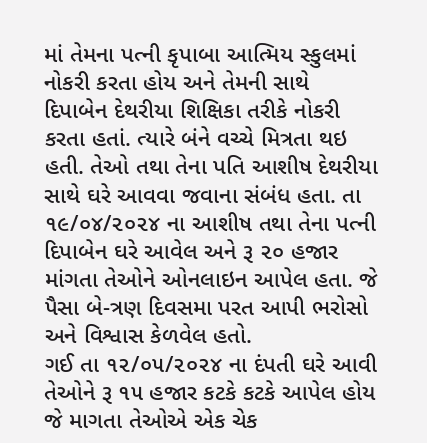માં તેમના પત્ની કૃપાબા આત્મિય સ્કુલમાં નોકરી કરતા હોય અને તેમની સાથે દિપાબેન દેથરીયા શિક્ષિકા તરીકે નોકરી કરતા હતાં. ત્યારે બંને વચ્ચે મિત્રતા થઇ હતી. તેઓ તથા તેના પતિ આશીષ દેથરીયા સાથે ઘરે આવવા જવાના સંબંધ હતા. તા ૧૯/૦૪/૨૦૨૪ ના આશીષ તથા તેના પત્ની દિપાબેન ઘરે આવેલ અને રૂ ૨૦ હજાર માંગતા તેઓને ઓનલાઇન આપેલ હતા. જે પૈસા બે-ત્રણ દિવસમા પરત આપી ભરોસો અને વિશ્વાસ કેળવેલ હતો.
ગઈ તા ૧૨/૦૫/૨૦૨૪ ના દંપતી ઘરે આવી તેઓને રૂ ૧૫ હજાર કટકે કટકે આપેલ હોય જે માગતા તેઓએ એક ચેક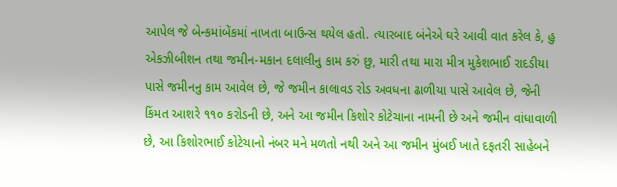આપેલ જે બેન્કમાંબેંકમાં નાખતા બાઉન્સ થયેલ હતો. ત્યારબાદ બંનેએ ઘરે આવી વાત કરેલ કે, હુ એકઝીબીશન તથા જમીન-મકાન દલાલીનુ કામ કરું છુ, મારી તથા મારા મીત્ર મુકેશભાઈ રાદડીયા પાસે જમીનનુ કામ આવેલ છે, જે જમીન કાલાવડ રોડ અવધના ઢાળીયા પાસે આવેલ છે, જેની કિંમત આશરે ૧૧૦ કરોડની છે, અને આ જમીન કિશોર કોટેચાના નામની છે અને જમીન વાંધાવાળી છે, આ કિશોરભાઈ કોટેચાનો નંબર મને મળતો નથી અને આ જમીન મુંબઈ ખાતે દફતરી સાહેબને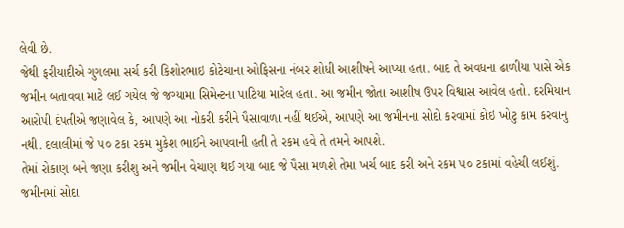લેવી છે.
જેથી ફરીયાદીએ ગુગલમા સર્ચ કરી કિશોરભાઇ કોટેચાના ઓફિસના નંબર શોધી આશીષને આપ્યા હતા. બાદ તે અવધના ઢાળીયા પાસે એક જમીન બતાવવા માટે લઈ ગયેલ જે જગ્યામા સિમેન્ટના પાટિયા મારેલ હતા. આ જમીન જોતા આશીષ ઉપર વિશ્વાસ આવેલ હતો. દરમિયાન આરોપી દંપતીએ જણાવેલ કે, આપણે આ નોકરી કરીને પૈસાવાળા નહીં થઈએ, આપણે આ જમીનના સોદો કરવામાં કોઇ ખોટુ કામ કરવાનુ નથી. દલાલીમાં જે ૫૦ ટકા રકમ મુકેશ ભાઈને આપવાની હતી તે રકમ હવે તે તમને આપશે.
તેમાં રોકાણ બને જણા કરીશુ અને જમીન વેચાણ થઈ ગયા બાદ જે પૈસા મળશે તેમા ખર્ચ બાદ કરી અને રકમ ૫૦ ટકામાં વહેચી લઈશું. જમીનમાં સોદા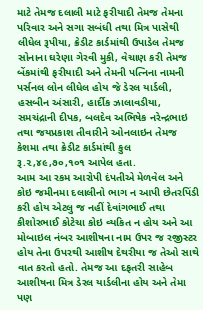માટે તેમજ દલાલી માટે ફરીયાદી તેમજ તેમના પરિવાર અને સગા સબંધી તથા મિત્ર પાસેથી લીધેલ રૂપીયા, ક્રેડીટ કાર્ડમાંથી ઉપાડેલ તેમજ સોનાના ઘરેણા ગેરવી મુકી, વેચાણ કરી તેમજ બેંકમાંથી ફરીયાદી અને તેમની પત્નિના નામની પર્સનલ લોન લીધેલ હોય જે ડેરલ યાર્ડલી, હસબીન અંસારી, હાર્દીક ઝાલાવડીયા, સમચંદ્રાની દીપક, બલદેવ અભિષેક નરેન્દ્રભાઇ તથા જયપ્રકાશ તીવારીને ઓનલાઇન તેમજ કેશમા તથા ક્રેડીટ કાર્ડમાંથી કુલ રૂ.૨,૪૯,૭૦,૧૦૧ આપેલ હતા.
આમ આ રકમ આરોપી દંપતીએ મેળવેલ અને કોઇ જમીનમા દલાલીનો ભાગ ન આપી છેતરપિંડી કરી હોય એટલુ જ નહીં દેવાંગભાઈ તથા કીશોરભાઈ કોટેચા કોઇ વ્યકિત ન હોય અને આ મોબાઇલ નંબર આશીષના નામ ઉપર જ રજીસ્ટર હોય તેના ઉપરથી આશીષ દેથરીયા જ તેઓ સાથે વાત કરતો હતો. તેમજ આ દફતરી સાહેબ આશીષના મિત્ર ડેરલ યાર્ડલીના હોય અને તેમા પણ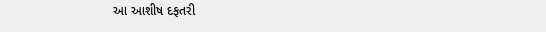આ આશીષ દફતરી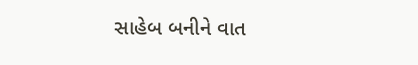સાહેબ બનીને વાત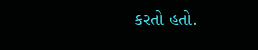કરતો હતો.